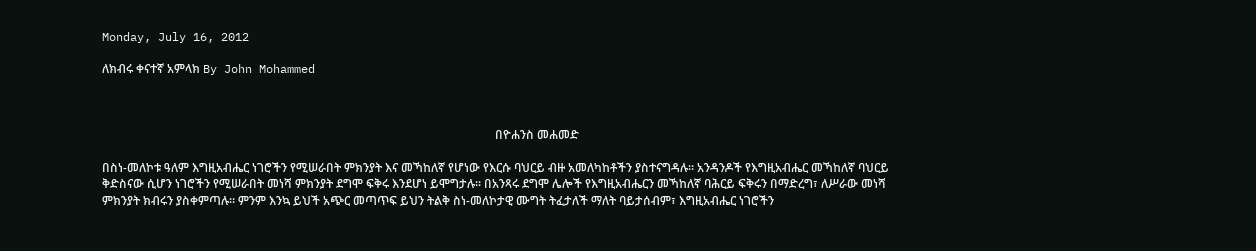Monday, July 16, 2012

ለክብሩ ቀናተኛ አምላክ By John Mohammed



                                                                                                                                   በዮሐንስ መሐመድ

በስነ-መለኮቱ ዓለም እግዚአብሔር ነገሮችን የሚሠራበት ምክንያት እና መኻከለኛ የሆነው የእርሱ ባህርይ ብዙ አመለካከቶችን ያስተናግዳሉ። አንዳንዶች የእግዚአብሔር መኻከለኛ ባህርይ ቅድስናው ሲሆን ነገሮችን የሚሠራበት መነሻ ምክንያት ደግሞ ፍቅሩ እንደሆነ ይሞግታሉ። በአንጻሩ ደግሞ ሌሎች የእግዚአብሔርን መኻከለኛ ባሕርይ ፍቅሩን በማድረግ፣ ለሥራው መነሻ ምክንያት ክብሩን ያስቀምጣሉ። ምንም እንኳ ይህች አጭር መጣጥፍ ይህን ትልቅ ስነ-መለኮታዊ ሙግት ትፈታለች ማለት ባይታሰብም፣ እግዚአብሔር ነገሮችን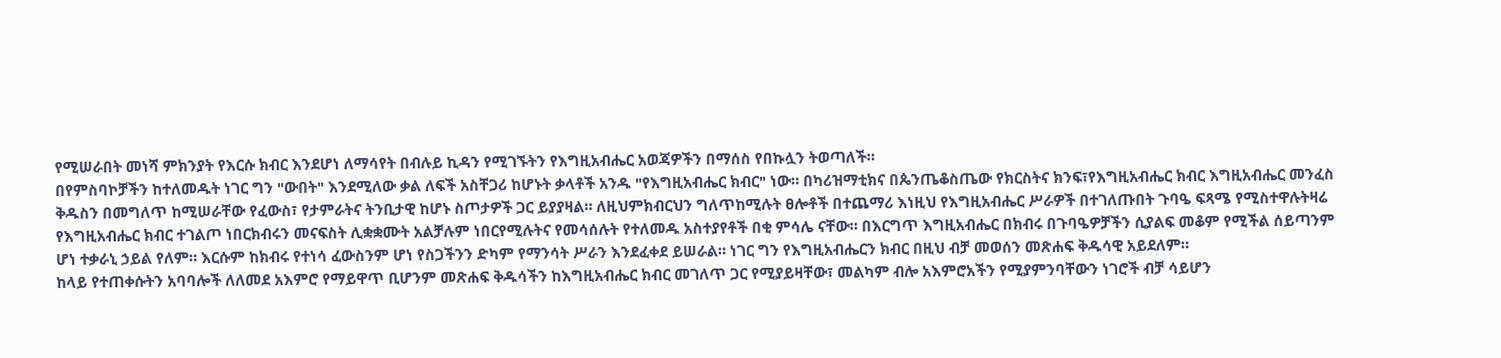የሚሠራበት መነሻ ምክንያት የእርሱ ክብር እንደሆነ ለማሳየት በብሉይ ኪዳን የሚገኙትን የእግዚአብሔር አወጃዎችን በማሰስ የበኩሏን ትወጣለች።
በየምስባኮቻችን ከተለመዱት ነገር ግን "ውበት" እንደሚለው ቃል ለፍች አስቸጋሪ ከሆኑት ቃላቶች አንዱ "የእግዚአብሔር ክብር" ነው። በካሪዝማቲክና በጴንጤቆስጤው የክርስትና ክንፍ፣የእግዚአብሔር ክብር እግዚአብሔር መንፈስ ቅዱስን በመግለጥ ከሚሠራቸው የፈውስ፣ የታምራትና ትንቢታዊ ከሆኑ ስጦታዎች ጋር ይያያዛል። ለዚህምክብርህን ግለጥከሚሉት ፀሎቶች በተጨማሪ እነዚህ የእግዚአብሔር ሥራዎች በተገለጡበት ጉባዔ ፍጻሜ የሚስተዋሉትዛሬ የእግዚአብሔር ክብር ተገልጦ ነበርክብሩን መናፍስት ሊቋቋሙት አልቻሉም ነበርየሚሉትና የመሳሰሉት የተለመዱ አስተያየቶች በቂ ምሳሌ ናቸው። በእርግጥ እግዚአብሔር በክብሩ በጉባዔዎቻችን ሲያልፍ መቆም የሚችል ሰይጣንም ሆነ ተቃራኒ ኃይል የለም። እርሱም ከክብሩ የተነሳ ፈውስንም ሆነ የስጋችንን ድካም የማንሳት ሥራን እንደፈቀደ ይሠራል። ነገር ግን የእግዚአብሔርን ክብር በዚህ ብቻ መወሰን መጽሐፍ ቅዱሳዊ አይደለም።
ከላይ የተጠቀሱትን አባባሎች ለለመደ አእምሮ የማይዋጥ ቢሆንም መጽሐፍ ቅዱሳችን ከእግዚአብሔር ክብር መገለጥ ጋር የሚያይዛቸው፣ መልካም ብሎ አእምሮአችን የሚያምንባቸውን ነገሮች ብቻ ሳይሆን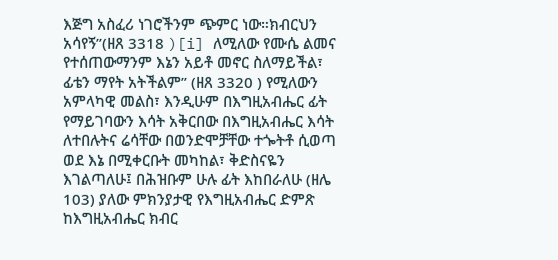እጅግ አስፈሪ ነገሮችንም ጭምር ነው።ክብርህን አሳየኝ”(ዘጸ 3318 )[i] ለሚለው የሙሴ ልመና የተሰጠውማንም እኔን አይቶ መኖር ስለማይችል፣ ፊቴን ማየት አትችልም” (ዘጸ 3320 ) የሚለውን አምላካዊ መልስ፣ እንዲሁም በእግዚአብሔር ፊት የማይገባውን እሳት አቅርበው በእግዚአብሔር እሳት ለተበሉትና ሬሳቸው በወንድሞቻቸው ተጐትቶ ሲወጣ ወደ እኔ በሚቀርቡት መካከል፣ ቅድስናዬን እገልጣለሁ፤ በሕዝቡም ሁሉ ፊት እከበራለሁ (ዘሌ 103) ያለው ምክንያታዊ የእግዚአብሔር ድምጽ ከእግዚአብሔር ክብር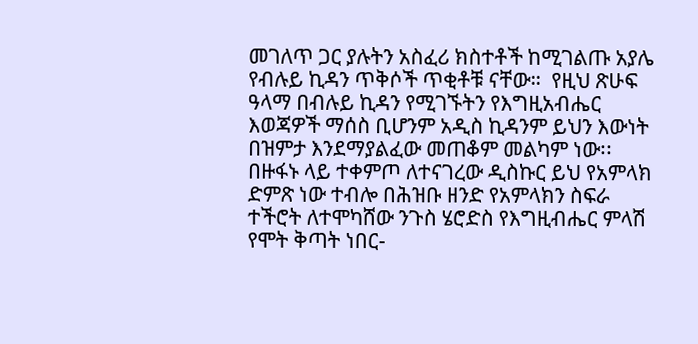መገለጥ ጋር ያሉትን አስፈሪ ክስተቶች ከሚገልጡ አያሌ የብሉይ ኪዳን ጥቅሶች ጥቂቶቹ ናቸው።  የዚህ ጽሁፍ ዓላማ በብሉይ ኪዳን የሚገኙትን የእግዚአብሔር እወጃዎች ማሰስ ቢሆንም አዲስ ኪዳንም ይህን እውነት በዝምታ እንደማያልፈው መጠቆም መልካም ነው፡፡ በዙፋኑ ላይ ተቀምጦ ለተናገረው ዲስኩር ይህ የአምላክ ድምጽ ነው ተብሎ በሕዝቡ ዘንድ የአምላክን ስፍራ ተችሮት ለተሞካሸው ንጉስ ሄሮድስ የእግዚብሔር ምላሽ የሞት ቅጣት ነበር-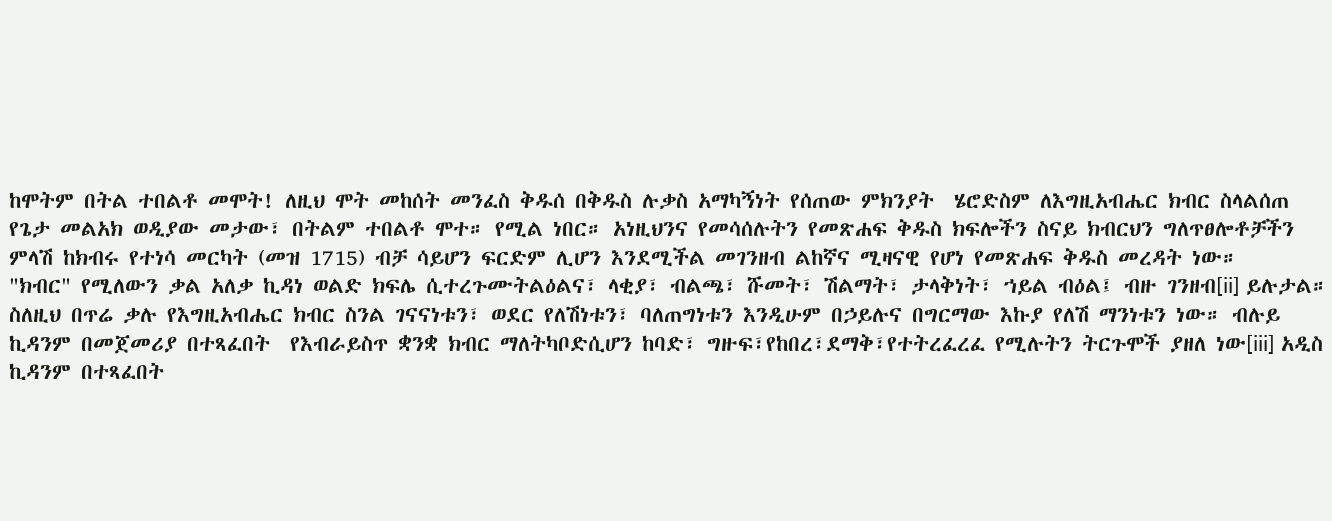ከሞትም በትል ተበልቶ መሞት! ለዚህ ሞት መከሰት መንፈስ ቅዱሰ በቅዱስ ሉቃስ አማካኝነት የሰጠው ምክንያት  ሄሮድስም ለእግዚአብሔር ክብር ስላልሰጠ የጌታ መልአክ ወዲያው መታው፣ በትልም ተበልቶ ሞተ። የሚል ነበር። አነዚህንና የመሳሰሉትን የመጽሐፍ ቅዱስ ክፍሎችን ስናይ ክብርህን ግለጥፀሎቶቻችን ምላሽ ከክብሩ የተነሳ መርካት (መዝ 1715) ብቻ ሳይሆን ፍርድም ሊሆን እንደሚችል መገንዘብ ልከኛና ሚዛናዊ የሆነ የመጽሐፍ ቅዱስ መረዳት ነው።
"ክብር" የሚለውን ቃል አለቃ ኪዳነ ወልድ ክፍሌ ሲተረጉሙትልዕልና፣ ላቂያ፣ ብልጫ፣ ሹመት፣ ሽልማት፣ ታላቅነት፣ ኀይል ብዕል፤ ብዙ ገንዘብ[ii] ይሉታል። ስለዚህ በጥሬ ቃሉ የእግዚአብሔር ክብር ስንል ገናናነቱን፣ ወደር የለሽነቱን፣ ባለጠግነቱን እንዲሁም በኃይሉና በግርማው እኩያ የለሽ ማንነቱን ነው። ብሉይ ኪዳንም በመጀመሪያ በተጻፈበት  የእብራይስጥ ቋንቋ ክብር ማለትካቦድሲሆን ከባድ፣ ግዙፍ፣የከበረ፣ደማቅ፣የተትረፈረፈ የሚሉትን ትርጉሞች ያዘለ ነው[iii] አዲስ ኪዳንም በተጻፈበት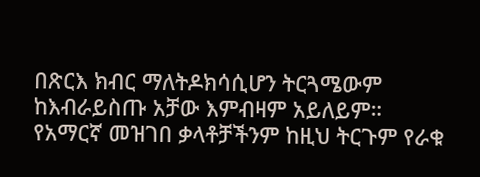በጽርእ ክብር ማለትዶክሳሲሆን ትርጓሜውም ከእብራይስጡ አቻው እምብዛም አይለይም።  የአማርኛ መዝገበ ቃላቶቻችንም ከዚህ ትርጉም የራቁ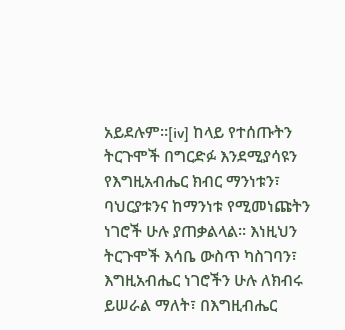አይደሉም።[iv] ከላይ የተሰጡትን ትርጉሞች በግርድፉ እንደሚያሳዩን የእግዚአብሔር ክብር ማንነቱን፣ ባህርያቱንና ከማንነቱ የሚመነጩትን ነገሮች ሁሉ ያጠቃልላል። እነዚህን  ትርጉሞች እሳቤ ውስጥ ካስገባን፣ እግዚአብሔር ነገሮችን ሁሉ ለክብሩ ይሠራል ማለት፣ በእግዚብሔር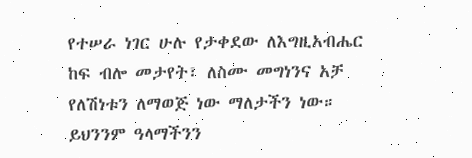የተሠራ ነገር ሁሉ የታቀደው ለእግዚአብሔር ከፍ ብሎ መታየት፣ ለስሙ መግነንና አቻ የለሽነቱን ለማወጅ ነው ማለታችን ነው። ይህንንም ዓላማችንን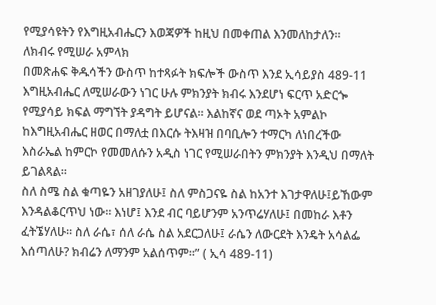የሚያሳዩትን የእግዚአብሔርን እወጃዎች ከዚህ በመቀጠል እንመለከታለን።
ለክብሩ የሚሠራ አምላክ
በመጽሐፍ ቅዱሳችን ውስጥ ከተጻፉት ክፍሎች ውስጥ እንደ ኢሳይያስ 489-11 እግዚአብሔር ለሚሠራውን ነገር ሁሉ ምክንያት ክብሩ እንደሆነ ፍርጥ አድርጐ የሚያሳይ ክፍል ማግኘት ያዳግት ይሆናል። እልከኛና ወደ ጣኦት አምልኮ ከእግዚአብሔር ዘወር በማለቷ በእርሱ ትእዛዝ በባቢሎን ተማርካ ለነበረችው እስራኤል ከምርኮ የመመለሱን አዲስ ነገር የሚሠራበትን ምክንያት እንዲህ በማለት ይገልጻል።
ስለ ስሜ ስል ቁጣዬን አዘገያለሁ፤ ስለ ምስጋናዬ ስል ከአንተ እገታዋለሁ፤ይኸውም እንዳልቆርጥህ ነው። እነሆ፤ እንደ ብር ባይሆንም አንጥሬሃለሁ፤ በመከራ እቶን ፈትኜሃለሁ። ስለ ራሴ፣ ሰለ ራሴ ስል አደርጋለሁ፤ ራሴን ለውርደት እንዴት አሳልፌ እሰጣለሁ? ክብሬን ለማንም አልሰጥም።” ( ኢሳ 489-11)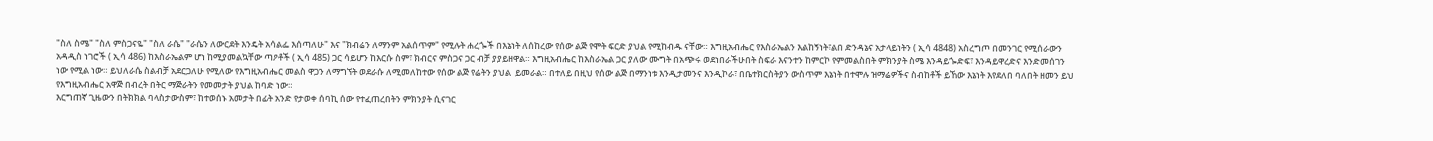"ስለ ስሜ" "ስለ ምስጋናዬ" "ስለ ራሴ" "ራሴን ለውርደት እንዴት አሳልፌ እሰጣለሁ" እና "ክብሬን ለማንም አልሰጥም" የሚሉት ሐረጐች በእኔነት ለሰከረው የሰው ልጅ የሞት ፍርድ ያህል የሚከብዱ ናቸው። እግዚአብሔር የእስራኤልን እልከኝነት፣ልበ ድንዳኔና አታላይነትን ( ኢሳ 4848) አስረግጦ በመንገር የሚሰራውን አዳዲስ ነገሮች ( ኢሳ 486) ከእስራኤልም ሆነ ከሚያመልኳቸው ጣዖቶች ( ኢሳ 485) ጋር ሳይሆን ከእርሱ ስም፣ ክብርና ምስጋና ጋር ብቻ ያያይዘዋል። እግዚአብሔር ከእስራኤል ጋር ያለው ሙግት በአጭሩ ወደነበራችሁበት ስፍራ እናንተን ከምርኮ የምመልስበት ምክንያት ስሜ እንዳይጐድፍ፣ እንዳይዋረድና እንድመሰገን ነው የሚል ነው። ይህለራሴ ስልብቻ አደርጋለሁ የሚለው የእግዚአብሔር መልስ ዋጋን ለማግኘት ወደራሱ ለሚመለከተው የሰው ልጅ የሬትን ያህል  ይመራል። በተለይ በዚህ የሰው ልጅ በማንነቱ እንዲታመንና እንዲኮራ፣ በቤተክርስትያን ውስጥም እኔነት በተሞሉ ዝማሬዎችና ስብከቶች ይኸው እኔነት እየደለበ ባለበት ዘመን ይህ የእግዚአብሔር አዋጅ በብረት በትር ማጅራትን የመመታት ያህል ከባድ ነው።
እርግጠኛ ጊዜውን በትክክል ባላስታውስም፣ ከተወሰኑ አመታት በፊት አንድ የታወቀ ሰባኪ ሰው የተፈጠረበትን ምክንያት ሲናገር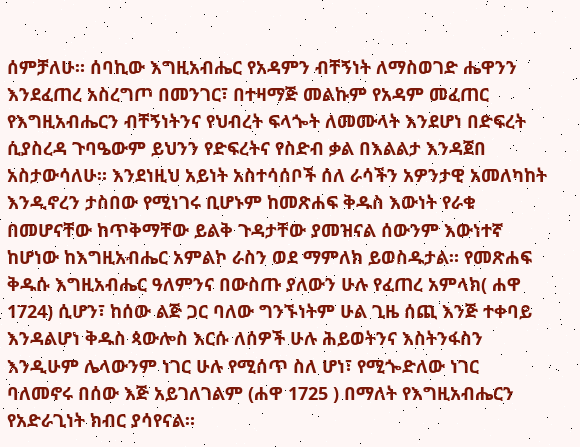ሰምቻለሁ። ሰባኪው እግዚአብሔር የአዳምን ብቸኝነት ለማስወገድ ሔዋንን እንደፈጠረ አስረግጦ በመንገር፣ በተዛማጅ መልኩም የአዳም መፈጠር የእግዚአብሔርን ብቸኝነትንና የህብረት ፍላጐት ለመሙላት እንደሆነ በድፍረት ሲያስረዳ ጉባዔውም ይህንን የድፍረትና የስድብ ቃል በእልልታ እንዳጀበ አስታውሳለሁ። እንደነዚህ አይነት አስተሳሰቦች ሰለ ራሳችን አዎንታዊ አመለካከት እንዲኖረን ታስበው የሚነገሩ ቢሆኑም ከመጽሐፍ ቅዱስ እውነት የራቁ በመሆናቸው ከጥቅማቸው ይልቅ ጉዳታቸው ያመዝናል ሰውንም እውነተኛ ከሆነው ከእግዚአብሔር አምልኮ ራስን ወደ ማምለክ ይወስዱታል። የመጽሐፍ ቅዱሱ እግዚአብሔር ዓለምንና በውስጡ ያለውን ሁሉ የፈጠረ አምላክ( ሐዋ 1724) ሲሆን፣ ከሰው ልጅ ጋር ባለው ግንኙነትም ሁል ጊዜ ሰጪ እንጅ ተቀባይ እንዳልሆነ ቅዱስ ጳውሎስ እርሱ ለሰዎች ሁሉ ሕይወትንና እስትንፋስን እንዲሁም ሌላውንም ነገር ሁሉ የሚሰጥ ስለ ሆነ፣ የሚጐድለው ነገር ባለመኖሩ በሰው እጅ አይገለገልም (ሐዋ 1725 ) በማለት የእግዚአብሔርን የአድራጊነት ክብር ያሳየናል።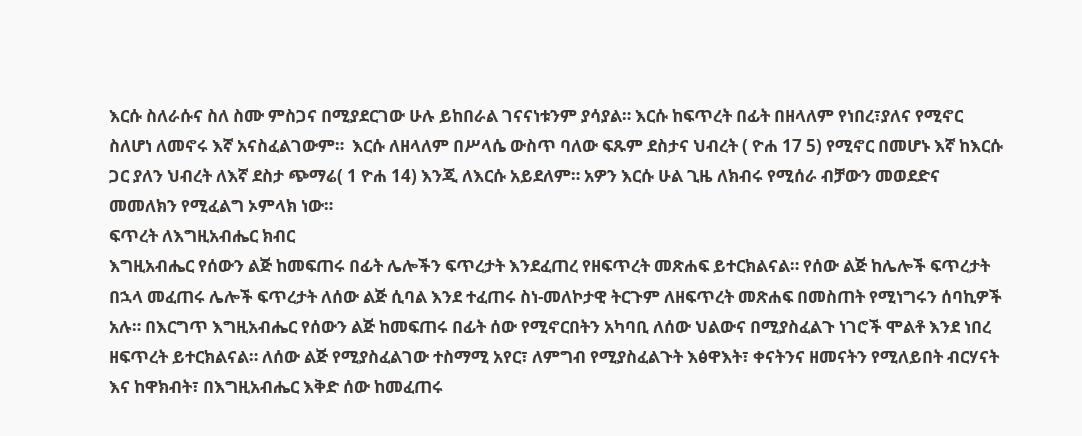እርሱ ስለራሱና ስለ ስሙ ምስጋና በሚያደርገው ሁሉ ይከበራል ገናናነቱንም ያሳያል። እርሱ ከፍጥረት በፊት በዘላለም የነበረ፣ያለና የሚኖር ስለሆነ ለመኖሩ እኛ አናስፈልገውም።  እርሱ ለዘላለም በሥላሴ ውስጥ ባለው ፍጹም ደስታና ህብረት ( ዮሐ 17 5) የሚኖር በመሆኑ እኛ ከእርሱ ጋር ያለን ህብረት ለእኛ ደስታ ጭማሬ( 1 ዮሐ 14) እንጂ ለእርሱ አይደለም። አዎን እርሱ ሁል ጊዜ ለክብሩ የሚሰራ ብቻውን መወደድና መመለክን የሚፈልግ ኦምላክ ነው።
ፍጥረት ለእግዚአብሔር ክብር
እግዚአብሔር የሰውን ልጅ ከመፍጠሩ በፊት ሌሎችን ፍጥረታት እንደፈጠረ የዘፍጥረት መጽሐፍ ይተርክልናል። የሰው ልጅ ከሌሎች ፍጥረታት በኋላ መፈጠሩ ሌሎች ፍጥረታት ለሰው ልጅ ሲባል እንደ ተፈጠሩ ስነ-መለኮታዊ ትርጉም ለዘፍጥረት መጽሐፍ በመስጠት የሚነግሩን ሰባኪዎች አሉ። በእርግጥ እግዚአብሔር የሰውን ልጅ ከመፍጠሩ በፊት ሰው የሚኖርበትን አካባቢ ለሰው ህልውና በሚያስፈልጉ ነገሮች ሞልቶ እንደ ነበረ ዘፍጥረት ይተርክልናል። ለሰው ልጅ የሚያስፈልገው ተስማሚ አየር፣ ለምግብ የሚያስፈልጉት እፅዋእት፣ ቀናትንና ዘመናትን የሚለይበት ብርሃናት እና ከዋክብት፣ በእግዚአብሔር እቅድ ሰው ከመፈጠሩ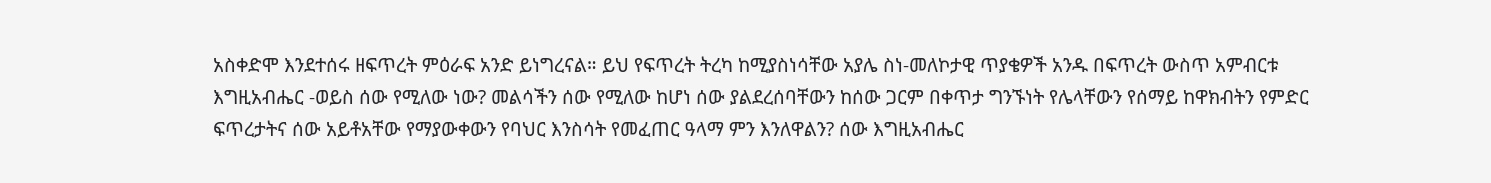አስቀድሞ እንደተሰሩ ዘፍጥረት ምዕራፍ አንድ ይነግረናል። ይህ የፍጥረት ትረካ ከሚያስነሳቸው አያሌ ስነ-መለኮታዊ ጥያቄዎች አንዱ በፍጥረት ውስጥ አምብርቱ እግዚአብሔር -ወይስ ሰው የሚለው ነው? መልሳችን ሰው የሚለው ከሆነ ሰው ያልደረሰባቸውን ከሰው ጋርም በቀጥታ ግንኙነት የሌላቸውን የሰማይ ከዋክብትን የምድር ፍጥረታትና ሰው አይቶአቸው የማያውቀውን የባህር እንስሳት የመፈጠር ዓላማ ምን እንለዋልን? ሰው እግዚአብሔር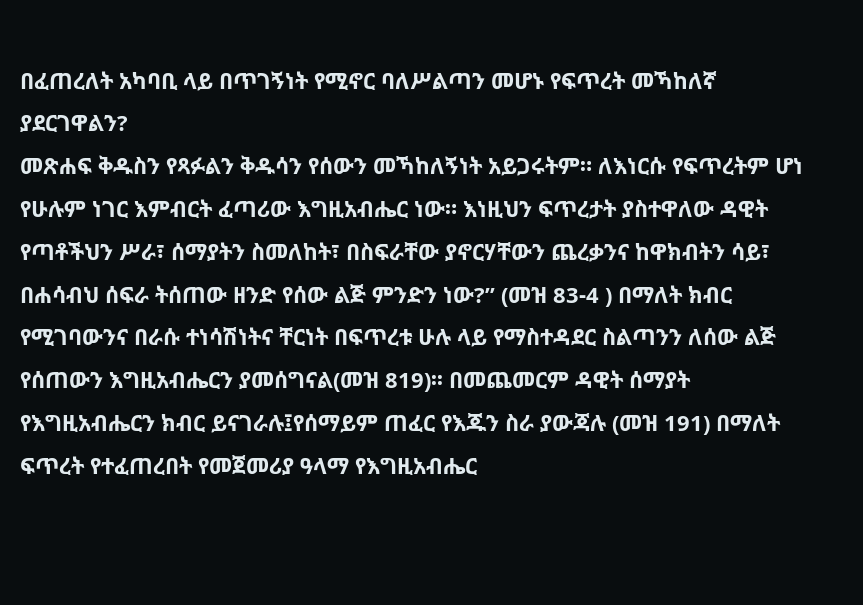በፈጠረለት አካባቢ ላይ በጥገኝነት የሚኖር ባለሥልጣን መሆኑ የፍጥረት መኻከለኛ ያደርገዋልን?
መጽሐፍ ቅዱስን የጻፉልን ቅዱሳን የሰውን መኻከለኝነት አይጋሩትም። ለእነርሱ የፍጥረትም ሆነ የሁሉም ነገር እምብርት ፈጣሪው እግዚአብሔር ነው። እነዚህን ፍጥረታት ያስተዋለው ዳዊት የጣቶችህን ሥራ፣ ሰማያትን ስመለከት፣ በስፍራቸው ያኖርሃቸውን ጨረቃንና ከዋክብትን ሳይ፣ በሐሳብህ ሰፍራ ትሰጠው ዘንድ የሰው ልጅ ምንድን ነው?” (መዝ 83-4 ) በማለት ክብር የሚገባውንና በራሱ ተነሳሽነትና ቸርነት በፍጥረቱ ሁሉ ላይ የማስተዳደር ስልጣንን ለሰው ልጅ የሰጠውን እግዚአብሔርን ያመሰግናል(መዝ 819)፡፡ በመጨመርም ዳዊት ሰማያት የእግዚአብሔርን ክብር ይናገራሉ፤የሰማይም ጠፈር የእጁን ስራ ያውጃሉ (መዝ 191) በማለት ፍጥረት የተፈጠረበት የመጀመሪያ ዓላማ የእግዚአብሔር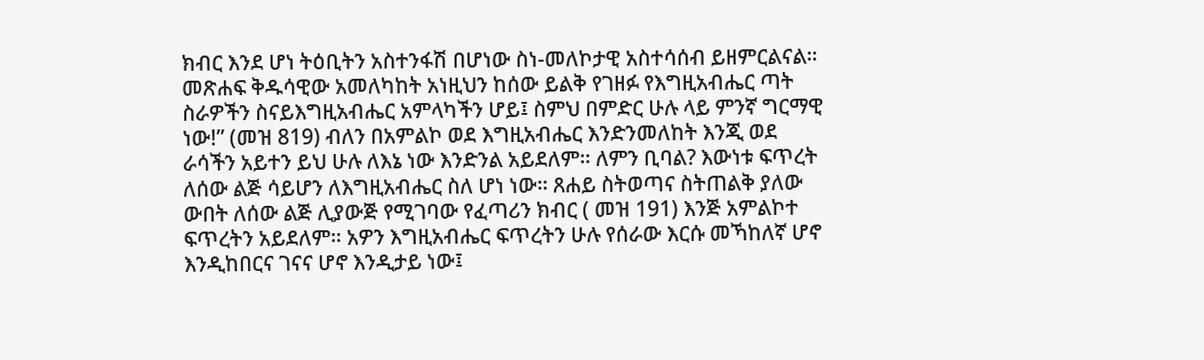ክብር እንደ ሆነ ትዕቢትን አስተንፋሽ በሆነው ስነ-መለኮታዊ አስተሳሰብ ይዘምርልናል። መጽሐፍ ቅዱሳዊው አመለካከት አነዚህን ከሰው ይልቅ የገዘፉ የእግዚአብሔር ጣት ስራዎችን ስናይእግዚአብሔር አምላካችን ሆይ፤ ስምህ በምድር ሁሉ ላይ ምንኛ ግርማዊ ነው!” (መዝ 819) ብለን በአምልኮ ወደ እግዚአብሔር እንድንመለከት እንጂ ወደ ራሳችን አይተን ይህ ሁሉ ለእኔ ነው እንድንል አይደለም። ለምን ቢባል? እውነቱ ፍጥረት ለሰው ልጅ ሳይሆን ለእግዚአብሔር ስለ ሆነ ነው። ጸሐይ ስትወጣና ስትጠልቅ ያለው ውበት ለሰው ልጅ ሊያውጅ የሚገባው የፈጣሪን ክብር ( መዝ 191) እንጅ አምልኮተ ፍጥረትን አይደለም። አዎን እግዚአብሔር ፍጥረትን ሁሉ የሰራው እርሱ መኻከለኛ ሆኖ እንዲከበርና ገናና ሆኖ እንዲታይ ነው፤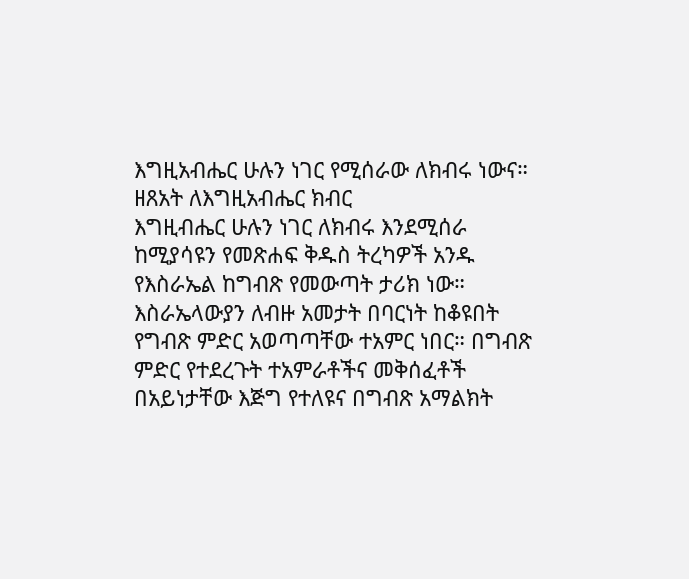እግዚአብሔር ሁሉን ነገር የሚሰራው ለክብሩ ነውና።
ዘጸአት ለእግዚአብሔር ክብር
እግዚብሔር ሁሉን ነገር ለክብሩ እንደሚሰራ ከሚያሳዩን የመጽሐፍ ቅዱስ ትረካዎች አንዱ የእስራኤል ከግብጽ የመውጣት ታሪክ ነው። እስራኤላውያን ለብዙ አመታት በባርነት ከቆዩበት የግብጽ ምድር አወጣጣቸው ተአምር ነበር። በግብጽ ምድር የተደረጉት ተአምራቶችና መቅሰፈቶች በአይነታቸው እጅግ የተለዩና በግብጽ አማልክት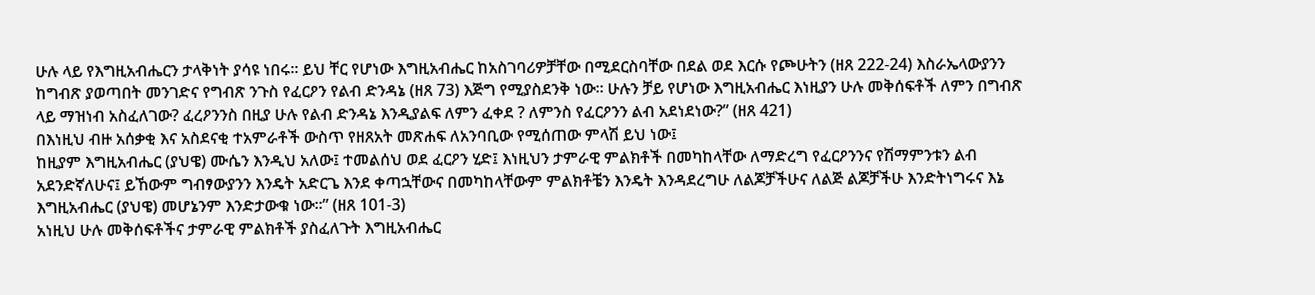ሁሉ ላይ የእግዚአብሔርን ታላቅነት ያሳዩ ነበሩ። ይህ ቸር የሆነው እግዚአብሔር ከአስገባሪዎቻቸው በሚደርስባቸው በደል ወደ እርሱ የጮሁትን (ዘጸ 222-24) እስራኤላውያንን ከግብጽ ያወጣበት መንገድና የግብጽ ንጉስ የፈርዖን የልብ ድንዳኔ (ዘጸ 73) እጅግ የሚያስደንቅ ነው። ሁሉን ቻይ የሆነው እግዚአብሔር እነዚያን ሁሉ መቅሰፍቶች ለምን በግብጽ ላይ ማዝነብ አስፈለገው? ፈረዖንንስ በዚያ ሁሉ የልብ ድንዳኔ እንዲያልፍ ለምን ፈቀደ ? ለምንስ የፈርዖንን ልብ አደነደነው?” (ዘጸ 421)
በእነዚህ ብዙ አሰቃቂ እና አስደናቂ ተአምራቶች ውስጥ የዘጸአት መጽሐፍ ለአንባቢው የሚሰጠው ምላሽ ይህ ነው፤
ከዚያም እግዚአብሔር (ያህዌ) ሙሴን እንዲህ አለው፤ ተመልሰህ ወደ ፈርዖን ሂድ፤ እነዚህን ታምራዊ ምልክቶች በመካከላቸው ለማድረግ የፈርዖንንና የሽማምንቱን ልብ አደንድኛለሁና፤ ይኸውም ግብፃውያንን እንዴት አድርጌ እንደ ቀጣኋቸውና በመካከላቸውም ምልክቶቼን እንዴት እንዳደረግሁ ለልጆቻችሁና ለልጅ ልጆቻችሁ እንድትነግሩና እኔ እግዚአብሔር (ያህዌ) መሆኔንም እንድታውቁ ነው።” (ዘጸ 101-3)
አነዚህ ሁሉ መቅሰፍቶችና ታምራዊ ምልክቶች ያስፈለጉት እግዚአብሔር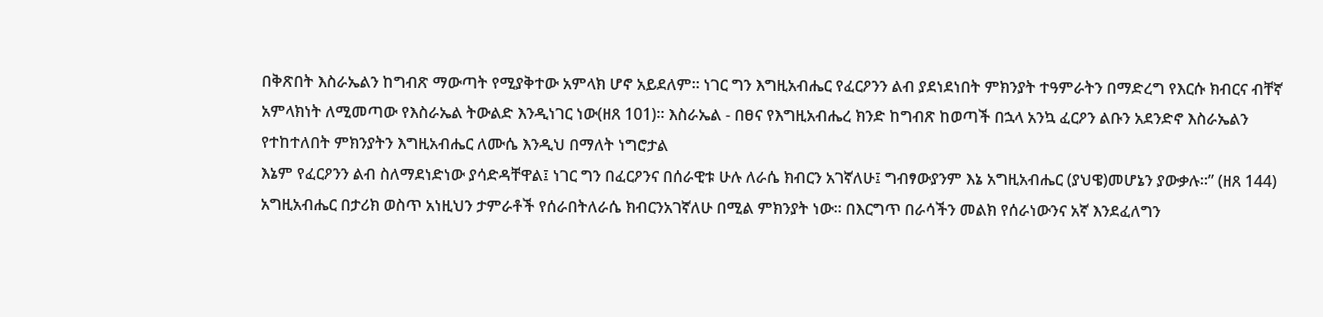በቅጽበት እስራኤልን ከግብጽ ማውጣት የሚያቅተው አምላክ ሆኖ አይደለም። ነገር ግን እግዚአብሔር የፈርዖንን ልብ ያደነደነበት ምክንያት ተዓምራትን በማድረግ የእርሱ ክብርና ብቸኛ አምላክነት ለሚመጣው የእስራኤል ትውልድ እንዲነገር ነው(ዘጸ 101)፡፡ እስራኤል - በፀና የእግዚአብሔረ ክንድ ከግብጽ ከወጣች በኋላ አንኳ ፈርዖን ልቡን አደንድኖ እስራኤልን የተከተለበት ምክንያትን እግዚአብሔር ለሙሴ እንዲህ በማለት ነግሮታል
እኔም የፈርዖንን ልብ ስለማደነድነው ያሳድዳቸዋል፤ ነገር ግን በፈርዖንና በሰራዊቱ ሁሉ ለራሴ ክብርን አገኛለሁ፤ ግብፃውያንም እኔ አግዚአብሔር (ያህዌ)መሆኔን ያውቃሉ።” (ዘጸ 144)
አግዚአብሔር በታሪክ ወስጥ አነዚህን ታምራቶች የሰራበትለራሴ ክብርንአገኛለሁ በሚል ምክንያት ነው። በእርግጥ በራሳችን መልክ የሰራነውንና አኛ እንደፈለግን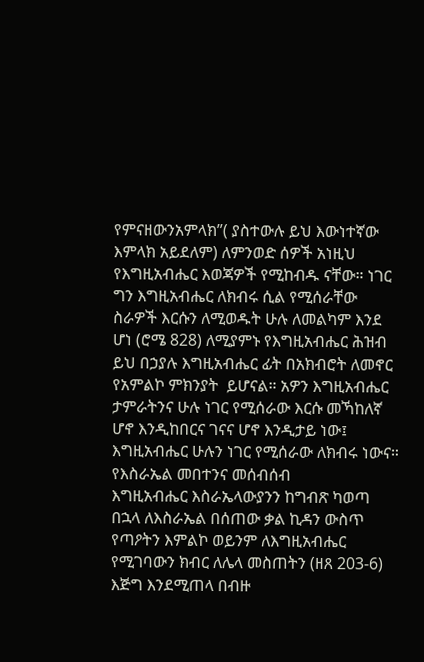የምናዘውንአምላክ”( ያስተውሉ ይህ እውነተኛው እምላክ አይደለም) ለምንወድ ሰዎች አነዚህ የእግዚአብሔር እወጃዎች የሚከብዱ ናቸው። ነገር ግን እግዚአብሔር ለክብሩ ሲል የሚሰራቸው ስራዎች እርሱን ለሚወዱት ሁሉ ለመልካም እንደ ሆነ (ሮሜ 828) ለሚያምኑ የእግዚአብሔር ሕዝብ ይህ በኃያሉ እግዚአብሔር ፊት በአክብሮት ለመኖር የአምልኮ ምክንያት  ይሆናል። አዎን እግዚአብሔር ታምራትንና ሁሉ ነገር የሚሰራው እርሱ መኻከለኛ ሆኖ እንዲከበርና ገናና ሆኖ እንዲታይ ነው፤ እግዚአብሔር ሁሉን ነገር የሚሰራው ለክብሩ ነውና።
የእስራኤል መበተንና መሰብሰብ
እግዚአብሔር እስራኤላውያንን ከግብጽ ካወጣ በኋላ ለእስራኤል በሰጠው ቃል ኪዳን ውስጥ የጣዖትን እምልኮ ወይንም ለእግዚአብሔር የሚገባውን ክብር ለሌላ መስጠትን (ዘጸ 203-6) እጅግ እንደሚጠላ በብዙ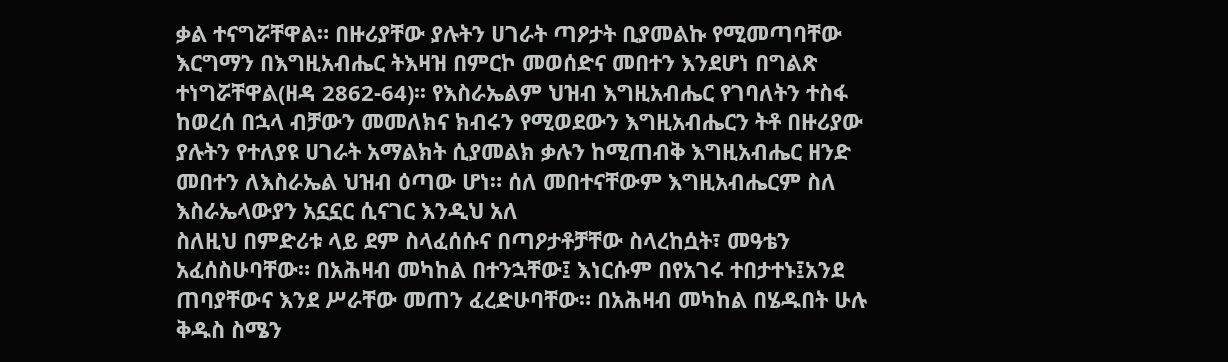ቃል ተናግሯቸዋል። በዙሪያቸው ያሉትን ሀገራት ጣዖታት ቢያመልኩ የሚመጣባቸው እርግማን በእግዚአብሔር ትእዛዝ በምርኮ መወሰድና መበተን እንደሆነ በግልጽ ተነግሯቸዋል(ዘዳ 2862-64)፡፡ የእስራኤልም ህዝብ እግዚአብሔር የገባለትን ተስፋ ከወረሰ በኋላ ብቻውን መመለክና ክብሩን የሚወደውን እግዚአብሔርን ትቶ በዙሪያው ያሉትን የተለያዩ ሀገራት አማልክት ሲያመልክ ቃሉን ከሚጠብቅ እግዚአብሔር ዘንድ መበተን ለእስራኤል ህዝብ ዕጣው ሆነ። ሰለ መበተናቸውም እግዚአብሔርም ስለ እስራኤላውያን አኗኗር ሲናገር እንዲህ አለ
ስለዚህ በምድሪቱ ላይ ደም ስላፈሰሱና በጣዖታቶቻቸው ስላረከሷት፣ መዓቴን አፈሰስሁባቸው። በአሕዛብ መካከል በተንኋቸው፤ እነርሱም በየአገሩ ተበታተኑ፤አንደ ጠባያቸውና እንደ ሥራቸው መጠን ፈረድሁባቸው። በአሕዛብ መካከል በሄዱበት ሁሉ ቅዱስ ስሜን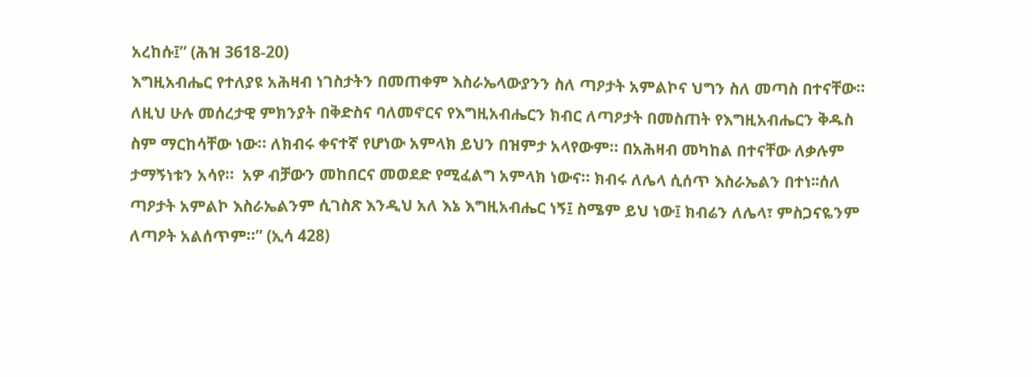አረከሱ፤” (ሕዝ 3618-20)
እግዚአብሔር የተለያዩ አሕዛብ ነገስታትን በመጠቀም እስራኤላውያንን ስለ ጣዖታት አምልኮና ህግን ስለ መጣስ በተናቸው። ለዚህ ሁሉ መሰረታዊ ምክንያት በቅድስና ባለመኖርና የእግዚአብሔርን ክብር ለጣዖታት በመስጠት የእግዚአብሔርን ቅዱስ ስም ማርከሳቸው ነው። ለክብሩ ቀናተኛ የሆነው አምላክ ይህን በዝምታ አላየውም። በአሕዛብ መካከል በተናቸው ለቃሉም ታማኝነቱን አሳየ።  አዎ ብቻውን መከበርና መወደድ የሚፈልግ አምላክ ነውና። ክብሩ ለሌላ ሲሰጥ እስራኤልን በተነ፡፡ሰለ ጣዖታት አምልኮ እስራኤልንም ሲገስጽ እንዲህ አለ እኔ እግዚአብሔር ነኝ፤ ስሜም ይህ ነው፤ ክብሬን ለሌላ፣ ምስጋናዬንም ለጣዖት አልሰጥም።” (ኢሳ 428)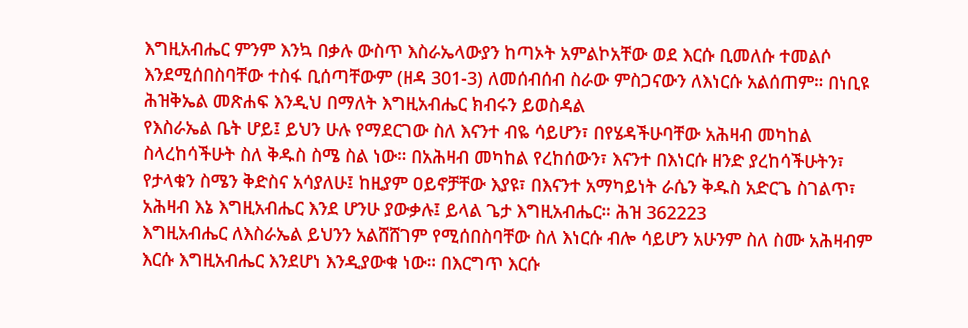እግዚአብሔር ምንም እንኳ በቃሉ ውስጥ እስራኤላውያን ከጣኦት አምልኮአቸው ወደ እርሱ ቢመለሱ ተመልሶ እንደሚሰበስባቸው ተስፋ ቢሰጣቸውም (ዘዳ 301-3) ለመሰብሰብ ስራው ምስጋናውን ለእነርሱ አልሰጠም። በነቢዩ ሕዝቅኤል መጽሐፍ እንዲህ በማለት እግዚአብሔር ክብሩን ይወስዳል
የእስራኤል ቤት ሆይ፤ ይህን ሁሉ የማደርገው ስለ እናንተ ብዬ ሳይሆን፣ በየሄዳችሁባቸው አሕዛብ መካከል ስላረከሳችሁት ስለ ቅዱስ ስሜ ስል ነው። በአሕዛብ መካከል የረከሰውን፣ እናንተ በእነርሱ ዘንድ ያረከሳችሁትን፣ የታላቁን ስሜን ቅድስና አሳያለሁ፤ ከዚያም ዐይኖቻቸው እያዩ፣ በእናንተ አማካይነት ራሴን ቅዱስ አድርጌ ስገልጥ፣ አሕዛብ እኔ እግዚአብሔር እንደ ሆንሁ ያውቃሉ፤ ይላል ጌታ እግዚአብሔር። ሕዝ 362223
እግዚአብሔር ለእስራኤል ይህንን አልሸሸገም የሚሰበስባቸው ስለ እነርሱ ብሎ ሳይሆን አሁንም ስለ ስሙ አሕዛብም እርሱ እግዚአብሔር እንደሆነ እንዲያውቁ ነው። በእርግጥ እርሱ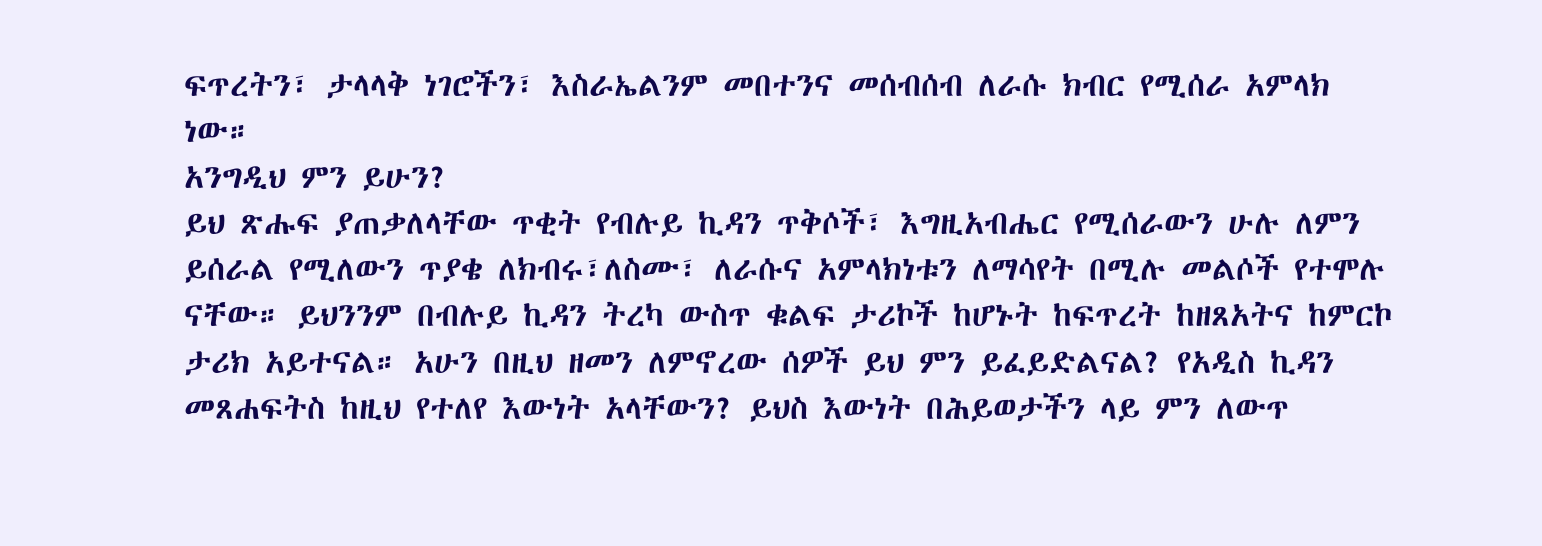ፍጥረትን፣ ታላላቅ ነገሮችን፣ እስራኤልንም መበተንና መሰብሰብ ለራሱ ክብር የሚሰራ አምላክ ነው።
አንግዲህ ምን ይሁን?
ይህ ጽሑፍ ያጠቃለላቸው ጥቂት የብሉይ ኪዳን ጥቅሶች፣ እግዚአብሔር የሚሰራውን ሁሉ ለምን ይሰራል የሚለውን ጥያቄ ለክብሩ፣ለስሙ፣ ለራሱና አምላክነቱን ለማሳየት በሚሉ መልሶች የተሞሉ ናቸው። ይህንንም በብሉይ ኪዳን ትረካ ውስጥ ቁልፍ ታሪኮች ከሆኑት ከፍጥረት ከዘጸአትና ከምርኮ ታሪክ አይተናል። አሁን በዚህ ዘመን ለምኖረው ሰዎች ይህ ምን ይፈይድልናል? የአዲስ ኪዳን መጸሐፍትስ ከዚህ የተለየ እውነት አላቸውን? ይህስ እውነት በሕይወታችን ላይ ምን ለውጥ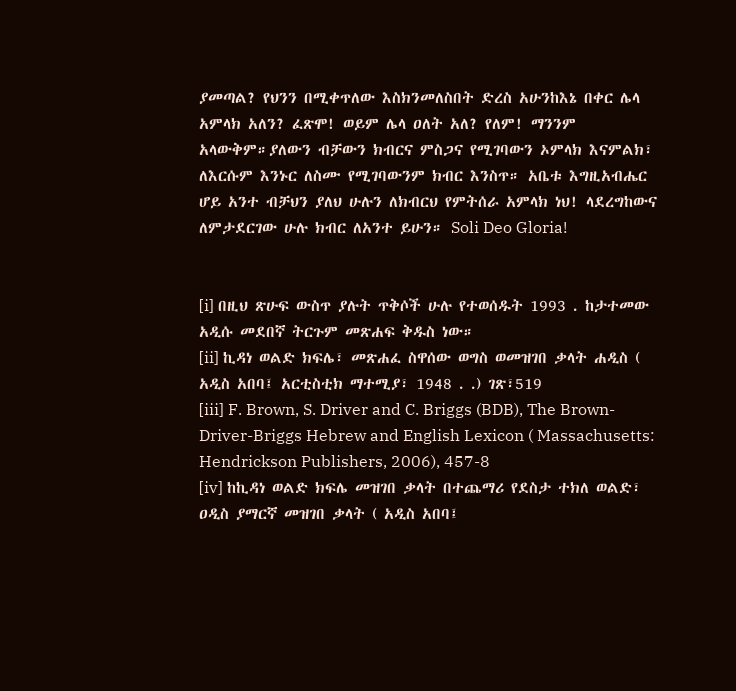ያመጣል? የህንን በሚቀጥለው እስክንመለስበት ድረስ አሁንከእኔ በቀር ሌላ አምላክ አለን? ፈጽሞ! ወይም ሌላ ዐለት አለ? የለም! ማንንም አላውቅም።ያለውን ብቻውን ክብርና ምስጋና የሚገባውን ኦምላክ እናምልክ፣ ለእርሱም እንኑር ለስሙ የሚገባውንም ክብር እንስጥ። አቤቱ እግዚአብሔር ሆይ አንተ ብቻህን ያለህ ሁሉን ለክብርህ የምትሰራ አምላክ ነህ! ላደረግከውና ለምታደርገው ሁሉ ክብር ለአንተ ይሁን። Soli Deo Gloria!


[i] በዚህ ጽሁፍ ውስጥ ያሉት ጥቅሶች ሁሉ የተወሰዱት 1993 . ከታተመው አዲሱ መደበኛ ትርጉም መጽሐፍ ቅዱስ ነው።
[ii] ኪዳነ ወልድ ክፍሌ፣ መጽሐፈ ስዋሰው ወግስ ወመዝገበ ቃላት ሐዲስ ( አዲስ አበባ፤ አርቲስቲክ ማተሚያ፣ 1948 . .) ገጽ፣519
[iii] F. Brown, S. Driver and C. Briggs (BDB), The Brown-Driver-Briggs Hebrew and English Lexicon ( Massachusetts: Hendrickson Publishers, 2006), 457-8
[iv] ከኪዳነ ወልድ ክፍሌ መዝገበ ቃላት በተጨማሪ የደስታ ተክለ ወልድ፣ ዐዲስ ያማርኛ መዝገበ ቃላት ( አዲስ አበባ፤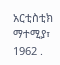አርቲስቲክ ማተሚያ፣ 1962 .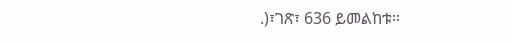.)፣ገጽ፣ 636 ይመልከቱ።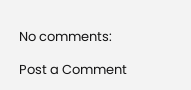No comments:

Post a Comment